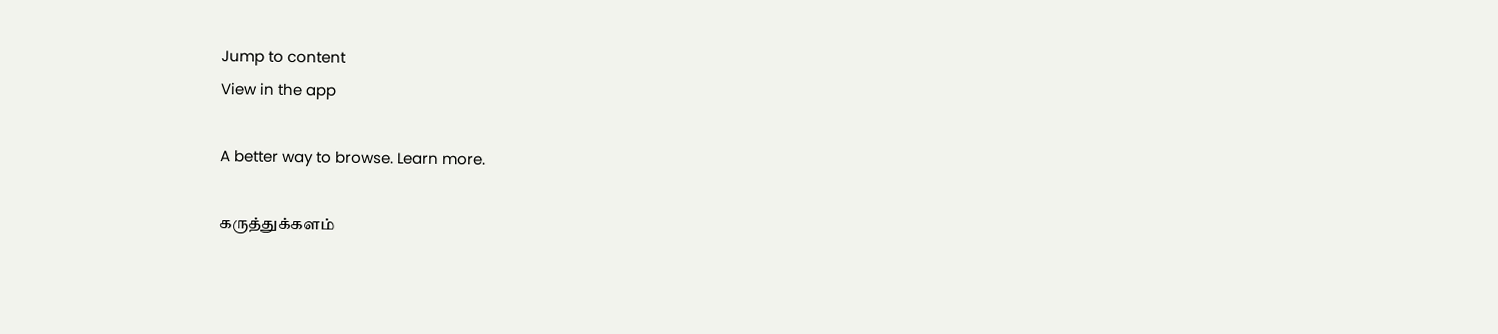Jump to content
View in the app

A better way to browse. Learn more.

கருத்துக்களம்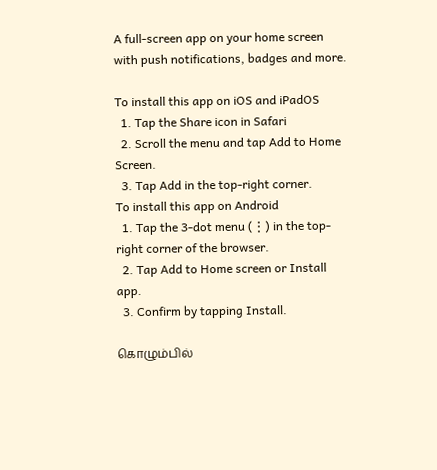A full-screen app on your home screen with push notifications, badges and more.

To install this app on iOS and iPadOS
  1. Tap the Share icon in Safari
  2. Scroll the menu and tap Add to Home Screen.
  3. Tap Add in the top-right corner.
To install this app on Android
  1. Tap the 3-dot menu (⋮) in the top-right corner of the browser.
  2. Tap Add to Home screen or Install app.
  3. Confirm by tapping Install.

கொழும்பில்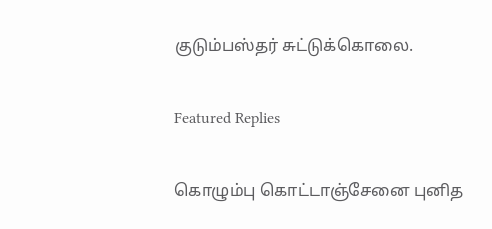குடும்பஸ்தர் சுட்டுக்கொலை.

Featured Replies

கொழும்பு கொட்டாஞ்சேனை புனித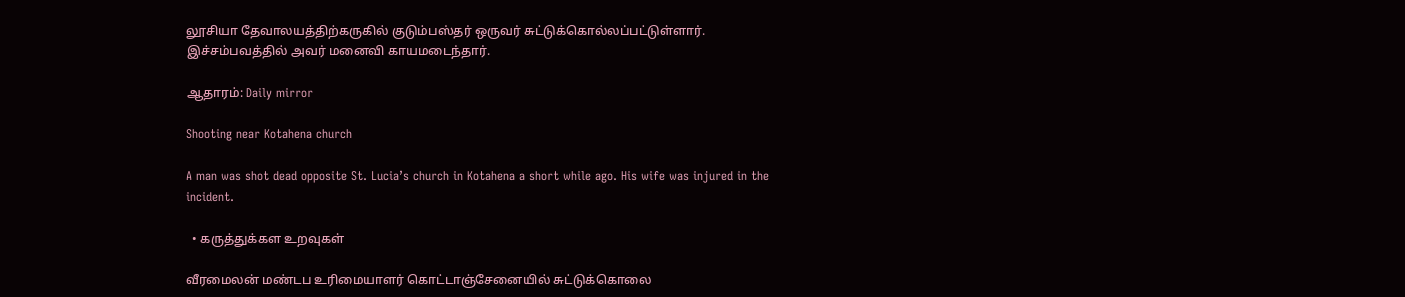லூசியா தேவாலயத்திற்கருகில் குடும்பஸ்தர் ஒருவர் சுட்டுக்கொல்லப்பட்டுள்ளார். இச்சம்பவத்தில் அவர் மனைவி காயமடைந்தார்.

ஆதாரம்: Daily mirror

Shooting near Kotahena church

A man was shot dead opposite St. Lucia’s church in Kotahena a short while ago. His wife was injured in the incident.

  • கருத்துக்கள உறவுகள்

வீரமைலன் மண்டப உரிமையாளர் கொட்டாஞ்சேனையில் சுட்டுக்கொலை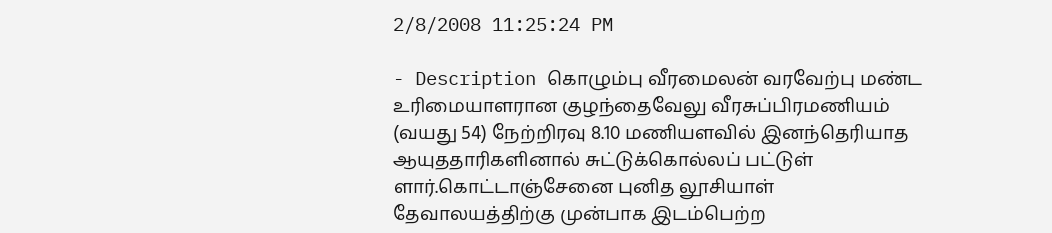2/8/2008 11:25:24 PM

- Description கொழும்பு வீரமைலன் வரவேற்பு மண்ட உரிமையாளரான குழந்தைவேலு வீரசுப்பிரமணியம் (வயது 54) நேற்றிரவு 8.10 மணியளவில் இனந்தெரியாத ஆயுததாரிகளினால் சுட்டுக்கொல்லப் பட்டுள் ளார்.கொட்டாஞ்சேனை புனித லூசியாள் தேவாலயத்திற்கு முன்பாக இடம்பெற்ற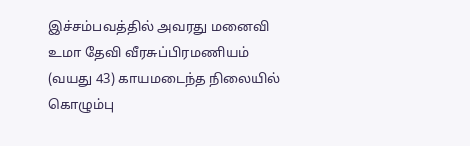இச்சம்பவத்தில் அவரது மனைவி உமா தேவி வீரசுப்பிரமணியம் (வயது 43) காயமடைந்த நிலையில் கொழும்பு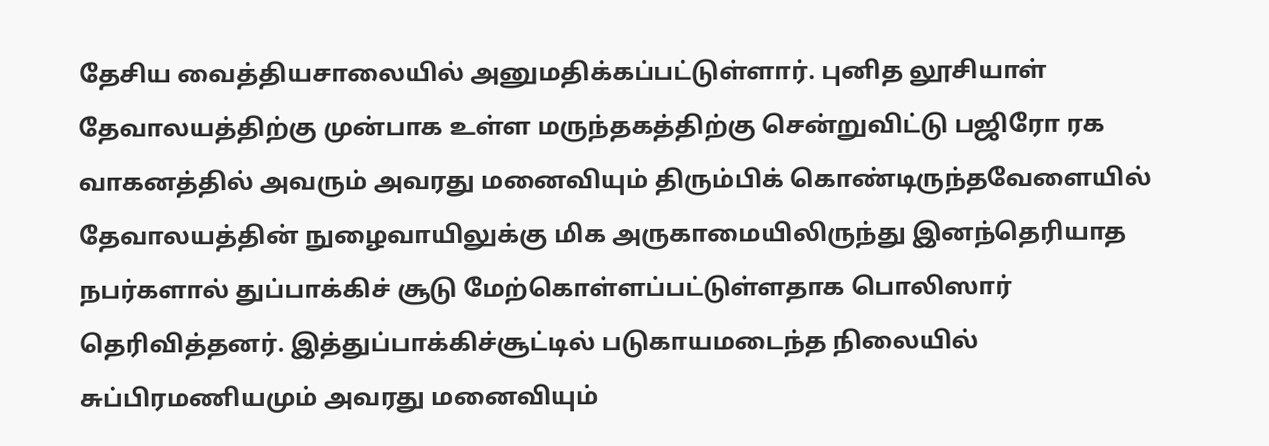தேசிய வைத்தியசாலையில் அனுமதிக்கப்பட்டுள்ளார். புனித லூசியாள் தேவாலயத்திற்கு முன்பாக உள்ள மருந்தகத்திற்கு சென்றுவிட்டு பஜிரோ ரக வாகனத்தில் அவரும் அவரது மனைவியும் திரும்பிக் கொண்டிருந்தவேளையில் தேவாலயத்தின் நுழைவாயிலுக்கு மிக அருகாமையிலிருந்து இனந்தெரியாத நபர்களால் துப்பாக்கிச் சூடு மேற்கொள்ளப்பட்டுள்ளதாக பொலிஸார் தெரிவித்தனர். இத்துப்பாக்கிச்சூட்டில் படுகாயமடைந்த நிலையில் சுப்பிரமணியமும் அவரது மனைவியும்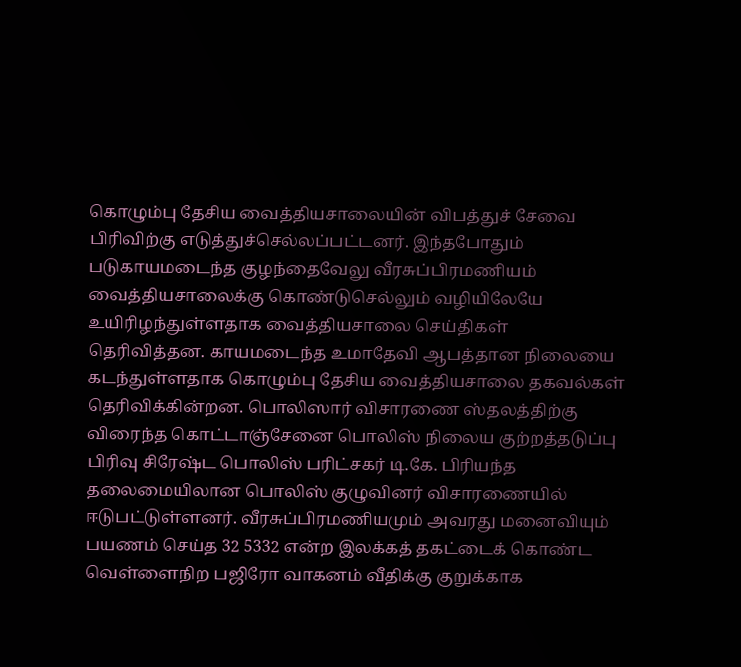கொழும்பு தேசிய வைத்தியசாலையின் விபத்துச் சேவை பிரிவிற்கு எடுத்துச்செல்லப்பட்டனர். இந்தபோதும் படுகாயமடைந்த குழந்தைவேலு வீரசுப்பிரமணியம் வைத்தியசாலைக்கு கொண்டுசெல்லும் வழியிலேயே உயிரிழந்துள்ளதாக வைத்தியசாலை செய்திகள் தெரிவித்தன. காயமடைந்த உமாதேவி ஆபத்தான நிலையை கடந்துள்ளதாக கொழும்பு தேசிய வைத்தியசாலை தகவல்கள் தெரிவிக்கின்றன. பொலிஸார் விசாரணை ஸ்தலத்திற்கு விரைந்த கொட்டாஞ்சேனை பொலிஸ் நிலைய குற்றத்தடுப்பு பிரிவு சிரேஷ்ட பொலிஸ் பரிட்சகர் டி.கே. பிரியந்த தலைமையிலான பொலிஸ் குழுவினர் விசாரணையில் ஈடுபட்டுள்ளனர். வீரசுப்பிரமணியமும் அவரது மனைவியும் பயணம் செய்த 32 5332 என்ற இலக்கத் தகட்டைக் கொண்ட வெள்ளைநிற பஜிரோ வாகனம் வீதிக்கு குறுக்காக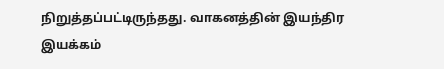நிறுத்தப்பட்டிருந்தது. வாகனத்தின் இயந்திர இயக்கம்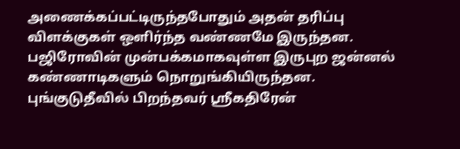அணைக்கப்பட்டிருந்தபோதும் அதன் தரிப்பு விளக்குகள் ஒளிர்ந்த வண்ணமே இருந்தன. பஜிரோவின் முன்பக்கமாகவுள்ள இருபுற ஜன்னல் கண்ணாடிகளும் நொறுங்கியிருந்தன. புங்குடுதீவில் பிறந்தவர் ஸ்ரீகதிரேன்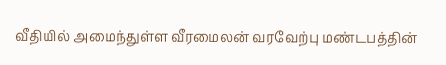வீதியில் அமைந்துள்ள வீரமைலன் வரவேற்பு மண்டபத்தின்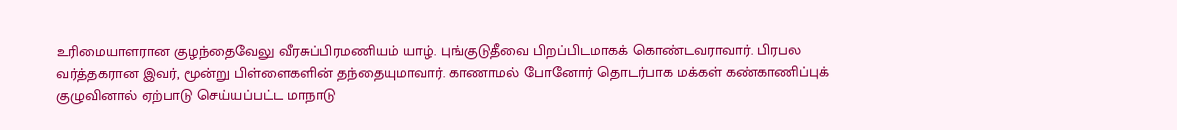உரிமையாளரான குழந்தைவேலு வீரசுப்பிரமணியம் யாழ். புங்குடுதீவை பிறப்பிடமாகக் கொண்டவராவார். பிரபல வர்த்தகரான இவர், மூன்று பிள்ளைகளின் தந்தையுமாவார். காணாமல் போனோர் தொடர்பாக மக்கள் கண்காணிப்புக் குழுவினால் ஏற்பாடு செய்யப்பட்ட மாநாடு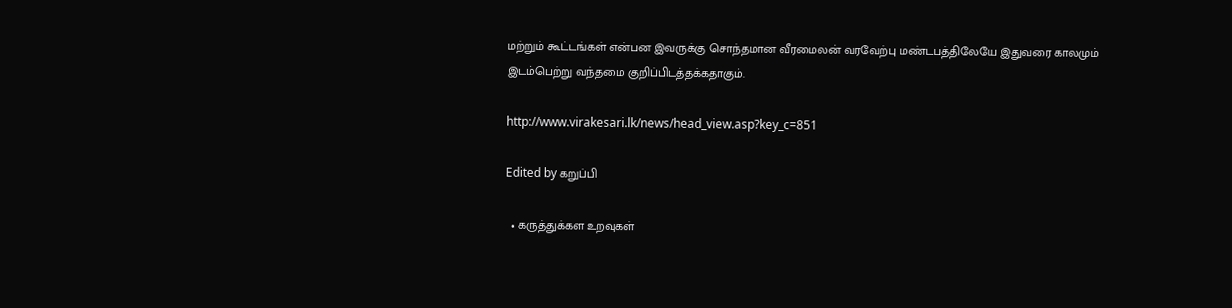மற்றும் கூட்டங்கள் என்பன இவருக்கு சொந்தமான வீரமைலன் வரவேற்பு மண்டபத்திலேயே இதுவரை காலமும் இடம்பெற்று வந்தமை குறிப்பிடத்தக்கதாகும்.

http://www.virakesari.lk/news/head_view.asp?key_c=851

Edited by கறுப்பி

  • கருத்துக்கள உறவுகள்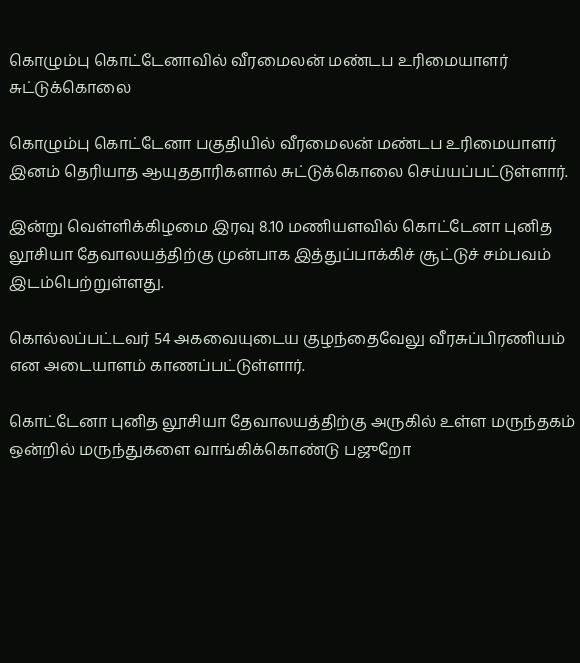கொழும்பு கொட்டேனாவில் வீரமைலன் மண்டப உரிமையாளர் சுட்டுக்கொலை

கொழும்பு கொட்டேனா பகுதியில் வீரமைலன் மண்டப உரிமையாளர் இனம் தெரியாத ஆயுததாரிகளால் சுட்டுக்கொலை செய்யப்பட்டுள்ளார்.

இன்று வெள்ளிக்கிழமை இரவு 8.10 மணியளவில் கொட்டேனா புனித லூசியா தேவாலயத்திற்கு முன்பாக இத்துப்பாக்கிச் சூட்டுச் சம்பவம் இடம்பெற்றுள்ளது.

கொல்லப்பட்டவர் 54 அகவையுடைய குழந்தைவேலு வீரசுப்பிரணியம் என அடையாளம் காணப்பட்டுள்ளார்.

கொட்டேனா புனித லூசியா தேவாலயத்திற்கு அருகில் உள்ள மருந்தகம் ஒன்றில் மருந்துகளை வாங்கிக்கொண்டு பஜுறோ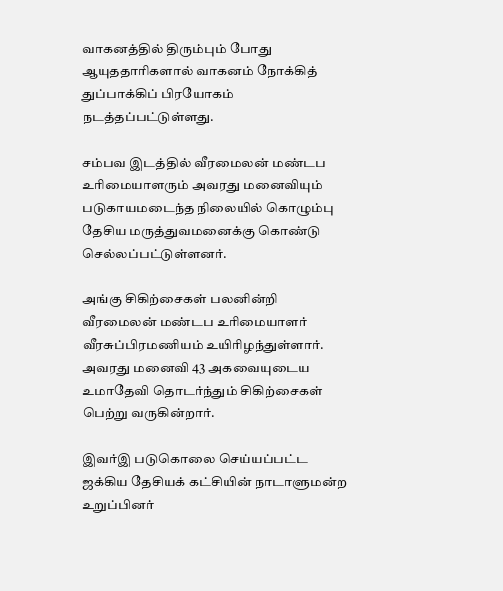வாகனத்தில் திரும்பும் போது ஆயுததாரிகளால் வாகனம் நோக்கித் துப்பாக்கிப் பிரயோகம் நடத்தப்பட்டுள்ளது.

சம்பவ இடத்தில் வீரமைலன் மண்டப உரிமையாளரும் அவரது மனைவியும் படுகாயமடைந்த நிலையில் கொழும்பு தேசிய மருத்துவமனைக்கு கொண்டு செல்லப்பட்டுள்ளனர்.

அங்கு சிகிற்சைகள் பலனின்றி வீரமைலன் மண்டப உரிமையாளர் வீரசுப்பிரமணியம் உயிரிழந்துள்ளார். அவரது மனைவி 43 அகவையுடைய உமாதேவி தொடர்ந்தும் சிகிற்சைகள் பெற்று வருகின்றார்.

இவர்இ படுகொலை செய்யப்பட்ட ஜக்கிய தேசியக் கட்சியின் நாடாளுமன்ற உறுப்பினர்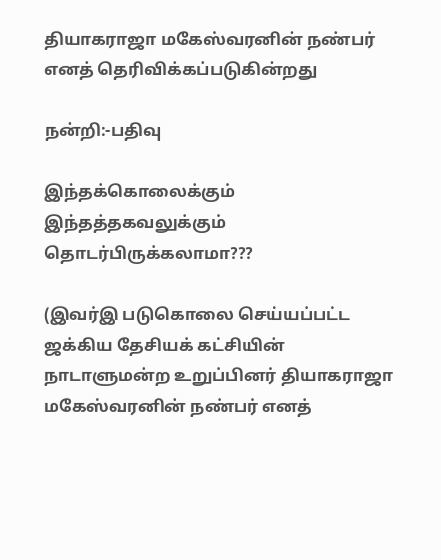தியாகராஜா மகேஸ்வரனின் நண்பர் எனத் தெரிவிக்கப்படுகின்றது

நன்றி:-பதிவு

இந்தக்கொலைக்கும் இந்தத்தகவலுக்கும் தொடர்பிருக்கலாமா???

(இவர்இ படுகொலை செய்யப்பட்ட ஜக்கிய தேசியக் கட்சியின் நாடாளுமன்ற உறுப்பினர் தியாகராஜா மகேஸ்வரனின் நண்பர் எனத்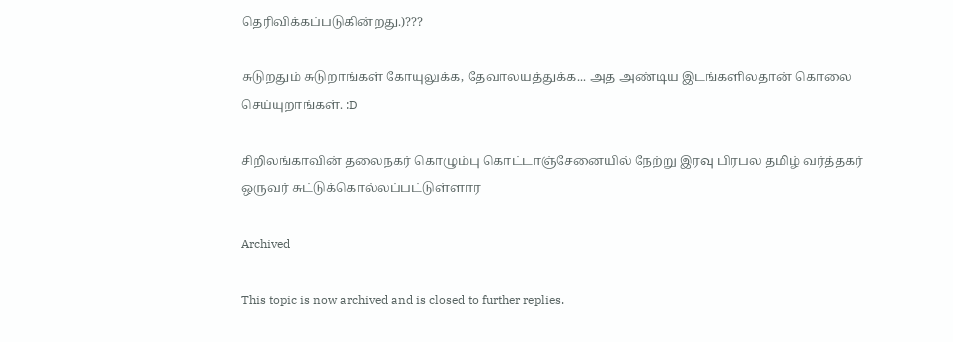தெரிவிக்கப்படுகின்றது.)???

சுடுறதும் சுடுறாங்கள் கோயுலுக்க, தேவாலயத்துக்க... அத அண்டிய இடங்களிலதான் கொலை செய்யுறாங்கள். :D

சிறிலங்காவின் தலைநகர் கொழும்பு கொட்டாஞ்சேனையில் நேற்று இரவு பிரபல தமிழ் வர்த்தகர் ஒருவர் சுட்டுக்கொல்லப்பட்டுள்ளார

Archived

This topic is now archived and is closed to further replies.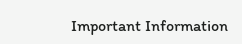Important Information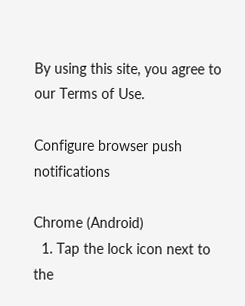By using this site, you agree to our Terms of Use.

Configure browser push notifications

Chrome (Android)
  1. Tap the lock icon next to the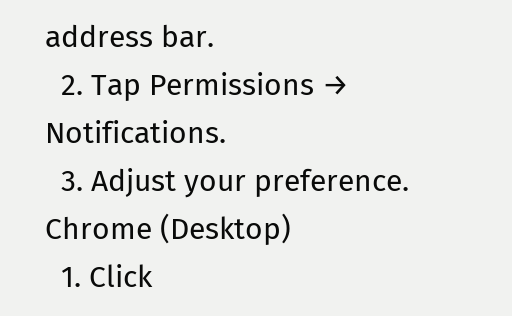address bar.
  2. Tap Permissions → Notifications.
  3. Adjust your preference.
Chrome (Desktop)
  1. Click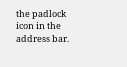the padlock icon in the address bar.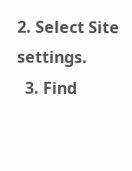2. Select Site settings.
  3. Find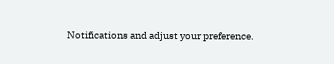Notifications and adjust your preference.